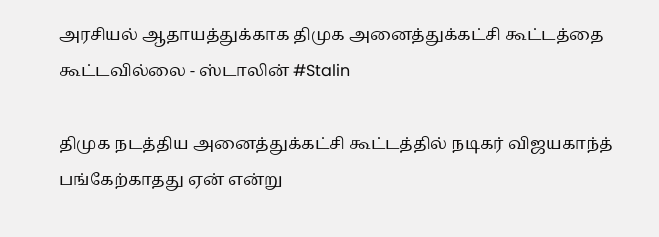அரசியல் ஆதாயத்துக்காக திமுக அனைத்துக்கட்சி கூட்டத்தை கூட்டவில்லை - ஸ்டாலின் #Stalin

திமுக நடத்திய அனைத்துக்கட்சி கூட்டத்தில் நடிகர் விஜயகாந்த் பங்கேற்காதது ஏன் என்று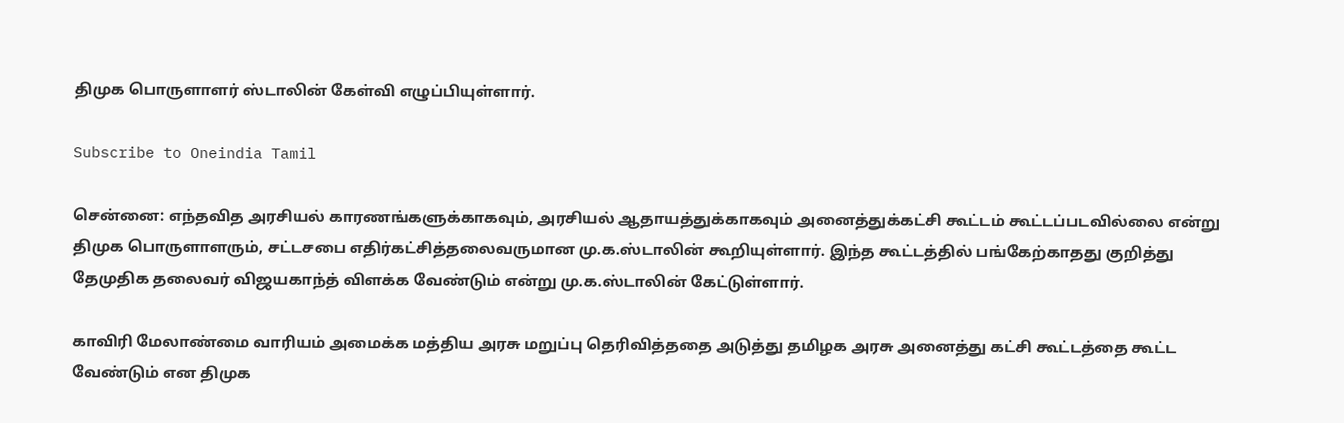திமுக பொருளாளர் ஸ்டாலின் கேள்வி எழுப்பியுள்ளார்.

Subscribe to Oneindia Tamil

சென்னை: எந்தவித அரசியல் காரணங்களுக்காகவும், அரசியல் ஆதாயத்துக்காகவும் அனைத்துக்கட்சி கூட்டம் கூட்டப்படவில்லை என்று திமுக பொருளாளரும், சட்டசபை எதிர்கட்சித்தலைவருமான மு.க.ஸ்டாலின் கூறியுள்ளார். இந்த கூட்டத்தில் பங்கேற்காதது குறித்து தேமுதிக தலைவர் விஜயகாந்த் விளக்க வேண்டும் என்று மு.க.ஸ்டாலின் கேட்டுள்ளார்.

காவிரி மேலாண்மை வாரியம் அமைக்க மத்திய அரசு மறுப்பு தெரிவித்ததை அடுத்து தமிழக அரசு அனைத்து கட்சி கூட்டத்தை கூட்ட வேண்டும் என திமுக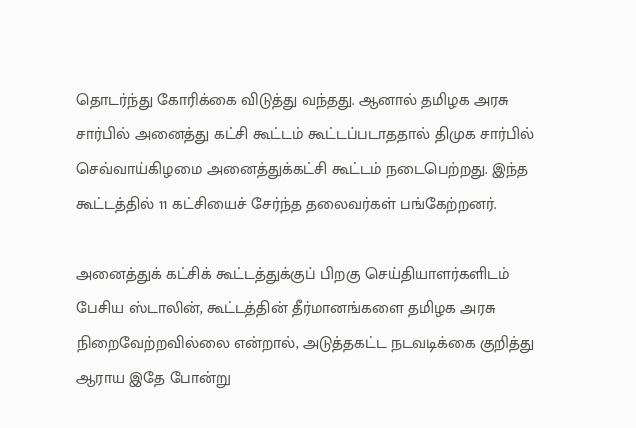தொடர்ந்து கோரிக்கை விடுத்து வந்தது. ஆனால் தமிழக அரசு சார்பில் அனைத்து கட்சி கூட்டம் கூட்டப்படாததால் திமுக சார்பில் செவ்வாய்கிழமை அனைத்துக்கட்சி கூட்டம் நடைபெற்றது. இந்த கூட்டத்தில் 11 கட்சியைச் சேர்ந்த தலைவர்கள் பங்கேற்றனர்.

அனைத்துக் கட்சிக் கூட்டத்துக்குப் பிறகு செய்தியாளர்களிடம் பேசிய ஸ்டாலின், கூட்டத்தின் தீர்மானங்களை தமிழக அரசு நிறைவேற்றவில்லை என்றால், அடுத்தகட்ட நடவடிக்கை குறித்து ஆராய இதே போன்று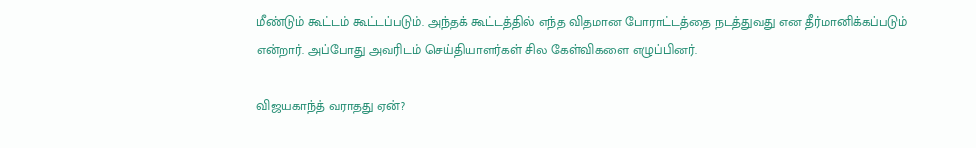மீண்டும் கூட்டம் கூட்டப்படும். அந்தக் கூட்டத்தில் எந்த விதமான போராட்டத்தை நடத்துவது என தீர்மானிக்கப்படும் என்றார். அப்போது அவரிடம் செய்தியாளர்கள் சில கேள்விகளை எழுப்பினர்.

விஜயகாந்த் வராதது ஏன்?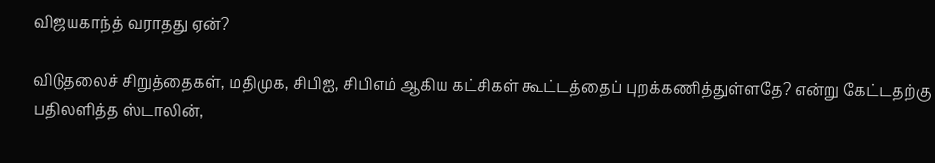விஜயகாந்த் வராதது ஏன்?

விடுதலைச் சிறுத்தைகள், மதிமுக, சிபிஐ, சிபிஎம் ஆகிய கட்சிகள் கூட்டத்தைப் புறக்கணித்துள்ளதே? என்று கேட்டதற்கு பதிலளித்த ஸ்டாலின்,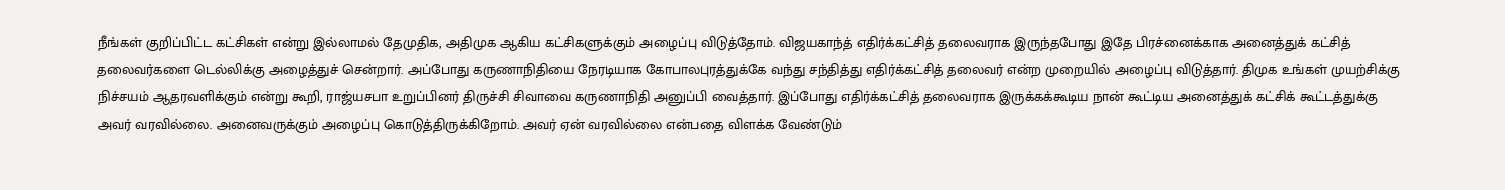நீங்கள் குறிப்பிட்ட கட்சிகள் என்று இல்லாமல் தேமுதிக, அதிமுக ஆகிய கட்சிகளுக்கும் அழைப்பு விடுத்தோம். விஜயகாந்த் எதிர்க்கட்சித் தலைவராக இருந்தபோது இதே பிரச்னைக்காக அனைத்துக் கட்சித் தலைவர்களை டெல்லிக்கு அழைத்துச் சென்றார். அப்போது கருணாநிதியை நேரடியாக கோபாலபுரத்துக்கே வந்து சந்தித்து எதிர்க்கட்சித் தலைவர் என்ற முறையில் அழைப்பு விடுத்தார். திமுக உங்கள் முயற்சிக்கு நிச்சயம் ஆதரவளிக்கும் என்று கூறி, ராஜ்யசபா உறுப்பினர் திருச்சி சிவாவை கருணாநிதி அனுப்பி வைத்தார். இப்போது எதிர்க்கட்சித் தலைவராக இருக்கக்கூடிய நான் கூட்டிய அனைத்துக் கட்சிக் கூட்டத்துக்கு அவர் வரவில்லை. அனைவருக்கும் அழைப்பு கொடுத்திருக்கிறோம். அவர் ஏன் வரவில்லை என்பதை விளக்க வேண்டும்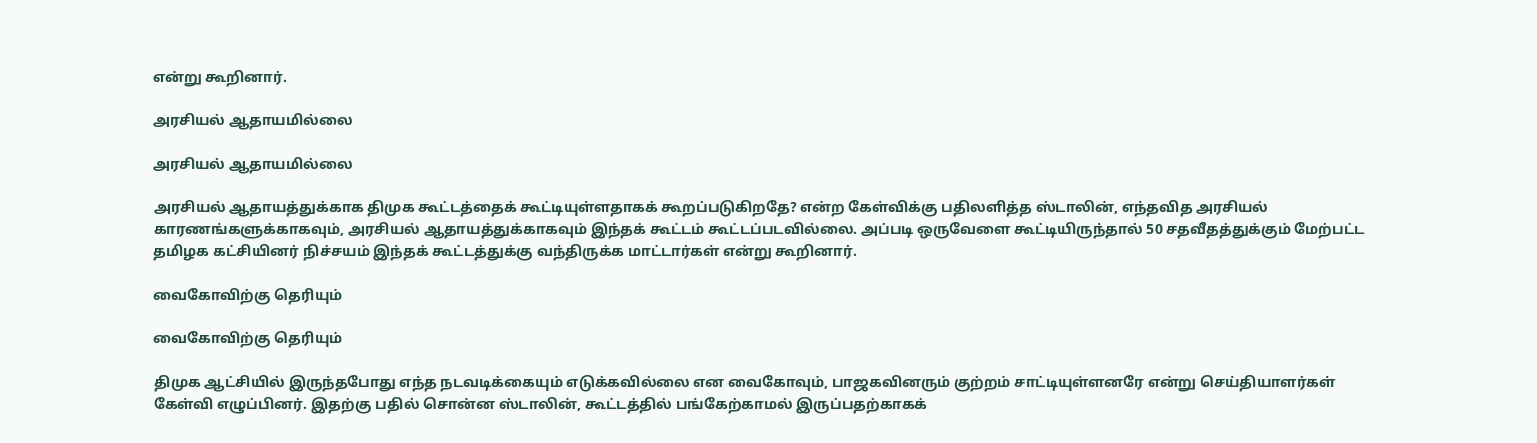என்று கூறினார்.

அரசியல் ஆதாயமில்லை

அரசியல் ஆதாயமில்லை

அரசியல் ஆதாயத்துக்காக திமுக கூட்டத்தைக் கூட்டியுள்ளதாகக் கூறப்படுகிறதே? என்ற கேள்விக்கு பதிலளித்த ஸ்டாலின், எந்தவித அரசியல் காரணங்களுக்காகவும், அரசியல் ஆதாயத்துக்காகவும் இந்தக் கூட்டம் கூட்டப்படவில்லை. அப்படி ஒருவேளை கூட்டியிருந்தால் 50 சதவீதத்துக்கும் மேற்பட்ட தமிழக கட்சியினர் நிச்சயம் இந்தக் கூட்டத்துக்கு வந்திருக்க மாட்டார்கள் என்று கூறினார்.

வைகோவிற்கு தெரியும்

வைகோவிற்கு தெரியும்

திமுக ஆட்சியில் இருந்தபோது எந்த நடவடிக்கையும் எடுக்கவில்லை என வைகோவும், பாஜகவினரும் குற்றம் சாட்டியுள்ளனரே என்று செய்தியாளர்கள் கேள்வி எழுப்பினர். இதற்கு பதில் சொன்ன ஸ்டாலின், கூட்டத்தில் பங்கேற்காமல் இருப்பதற்காகக்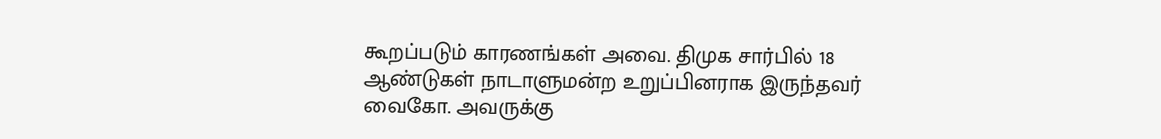கூறப்படும் காரணங்கள் அவை. திமுக சார்பில் 18 ஆண்டுகள் நாடாளுமன்ற உறுப்பினராக இருந்தவர் வைகோ. அவருக்கு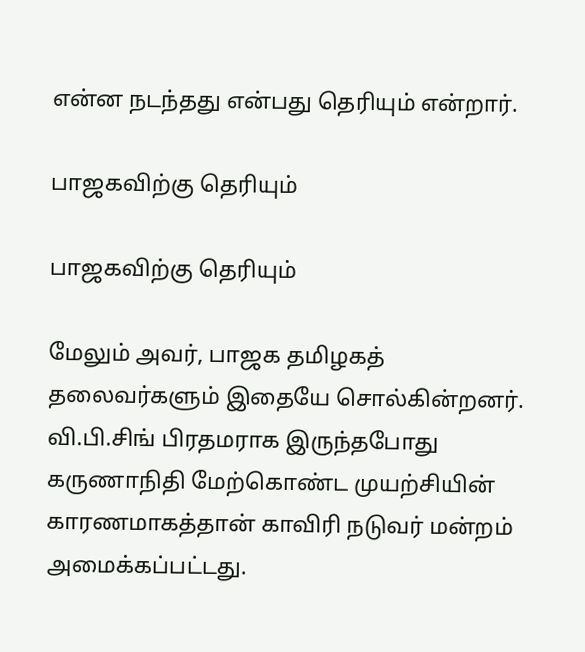என்ன நடந்தது என்பது தெரியும் என்றார்.

பாஜகவிற்கு தெரியும்

பாஜகவிற்கு தெரியும்

மேலும் அவர், பாஜக தமிழகத் தலைவர்களும் இதையே சொல்கின்றனர். வி.பி.சிங் பிரதமராக இருந்தபோது கருணாநிதி மேற்கொண்ட முயற்சியின் காரணமாகத்தான் காவிரி நடுவர் மன்றம் அமைக்கப்பட்டது.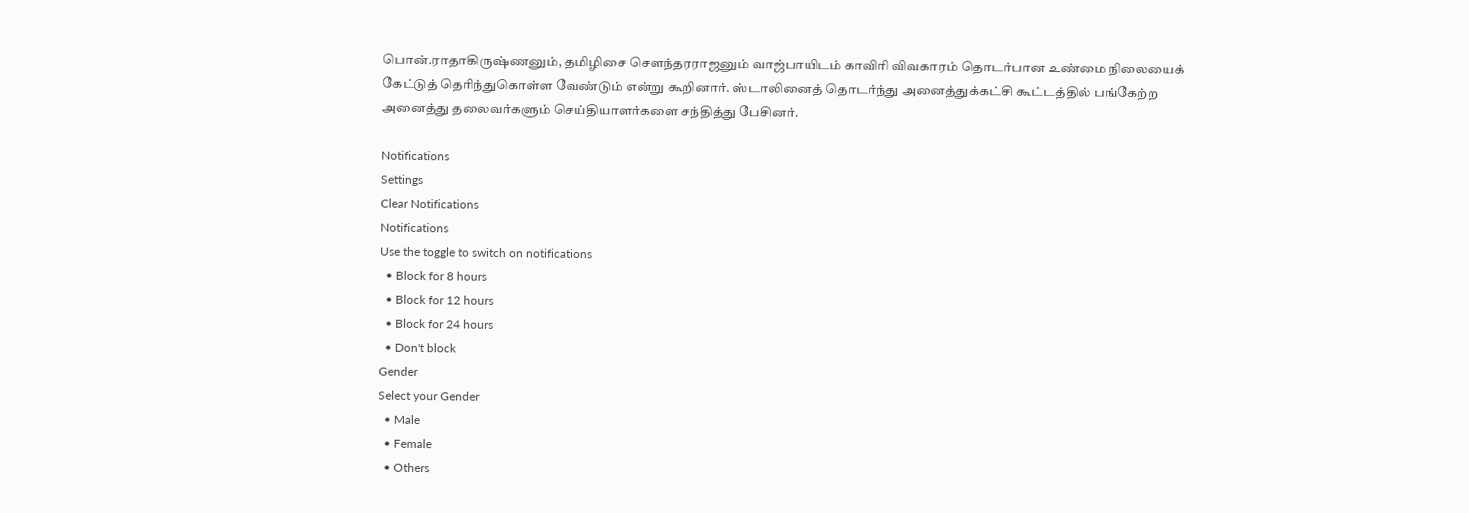பொன்.ராதாகிருஷ்ணனும், தமிழிசை செளந்தரராஜனும் வாஜ்பாயிடம் காவிரி விவகாரம் தொடர்பான உண்மை நிலையைக் கேட்டுத் தெரிந்துகொள்ள வேண்டும் என்று கூறினார். ஸ்டாலினைத் தொடர்ந்து அனைத்துக்கட்சி கூட்டத்தில் பங்கேற்ற அனைத்து தலைவர்களும் செய்தியாளர்களை சந்தித்து பேசினர்.

Notifications
Settings
Clear Notifications
Notifications
Use the toggle to switch on notifications
  • Block for 8 hours
  • Block for 12 hours
  • Block for 24 hours
  • Don't block
Gender
Select your Gender
  • Male
  • Female
  • Others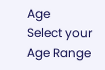Age
Select your Age Range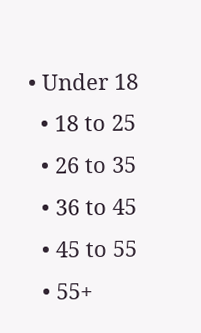• Under 18
  • 18 to 25
  • 26 to 35
  • 36 to 45
  • 45 to 55
  • 55+